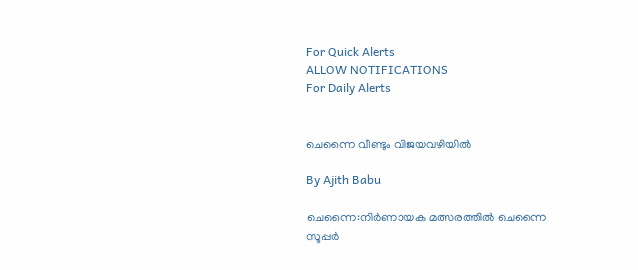For Quick Alerts
ALLOW NOTIFICATIONS
For Daily Alerts


ചെന്നൈ വീണ്ടും വിജയവഴിയില്‍

By Ajith Babu

ചെന്നൈ:നിര്‍ണായക മത്സരത്തില്‍ ചെന്നൈ സൂപ്പര്‍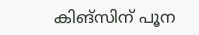കിങ്‌സിന് പൂന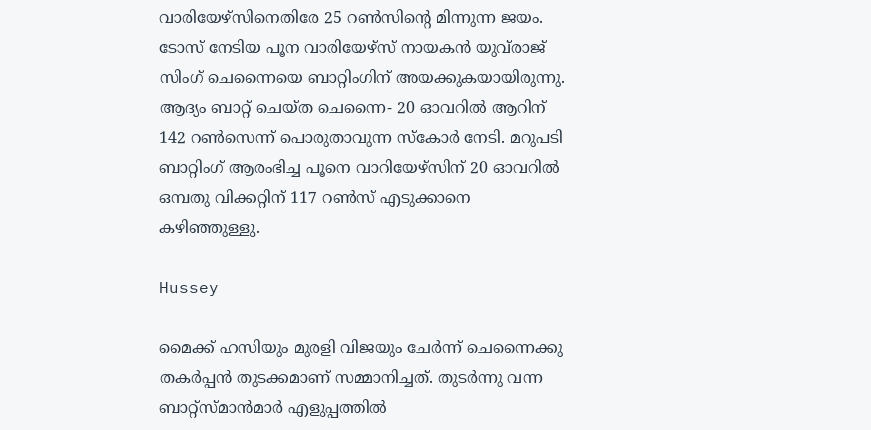വാരിയേഴ്‌സിനെതിരേ 25 റണ്‍സിന്റെ മിന്നുന്ന ജയം. ടോസ് നേടിയ പൂന വാരിയേഴ്‌സ് നായകന്‍ യുവ്‌രാജ് സിംഗ് ചെന്നൈയെ ബാറ്റിംഗിന് അയക്കുകയായിരുന്നു. ആദ്യം ബാറ്റ് ചെയ്ത ചെന്നൈ- 20 ഓവറില്‍ ആറിന് 142 റണ്‍സെന്ന് പൊരുതാവുന്ന സ്‌കോര്‍ നേടി. മറുപടി ബാറ്റിംഗ് ആരംഭിച്ച പൂനെ വാറിയേഴ്‌സിന് 20 ഓവറില്‍ ഒമ്പതു വിക്കറ്റിന് 117 റണ്‍സ് എടുക്കാനെ കഴിഞ്ഞുള്ളു.

Hussey

മൈക്ക് ഹസിയും മുരളി വിജയും ചേര്‍ന്ന് ചെന്നൈക്കു തകര്‍പ്പന്‍ തുടക്കമാണ് സമ്മാനിച്ചത്. തുടര്‍ന്നു വന്ന ബാറ്റ്‌സ്മാന്‍മാര്‍ എളുപ്പത്തില്‍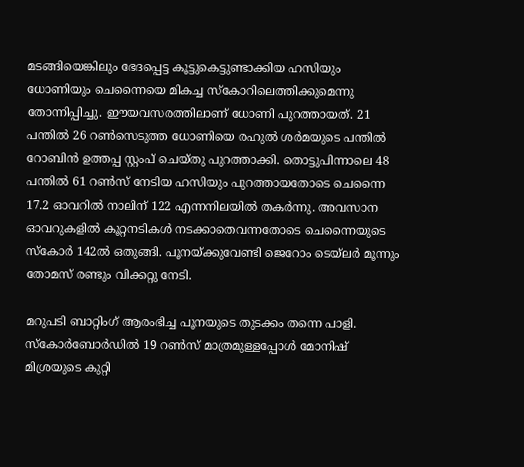മടങ്ങിയെങ്കിലും ഭേദപ്പെട്ട കൂട്ടുകെട്ടുണ്ടാക്കിയ ഹസിയും ധോണിയും ചെന്നൈയെ മികച്ച സ്‌കോറിലെത്തിക്കുമെന്നു തോന്നിപ്പിച്ചു. ഈയവസരത്തിലാണ് ധോണി പുറത്തായത്. 21 പന്തില്‍ 26 റണ്‍സെടുത്ത ധോണിയെ രഹുല്‍ ശര്‍മയുടെ പന്തില്‍ റോബിന്‍ ഉത്തപ്പ സ്റ്റംപ് ചെയ്തു പുറത്താക്കി. തൊട്ടുപിന്നാലെ 48 പന്തില്‍ 61 റണ്‍സ് നേടിയ ഹസിയും പുറത്തായതോടെ ചെന്നൈ 17.2 ഓവറില്‍ നാലിന് 122 എന്നനിലയില്‍ തകര്‍ന്നു. അവസാന ഓവറുകളില്‍ കൂറ്റനടികള്‍ നടക്കാതെവന്നതോടെ ചെന്നൈയുടെ സ്‌കോര്‍ 142ല്‍ ഒതുങ്ങി. പൂനയ്ക്കുവേണ്ടി ജെറോം ടെയ്‌ലര്‍ മൂന്നും തോമസ് രണ്ടും വിക്കറ്റു നേടി.

മറുപടി ബാറ്റിംഗ് ആരംഭിച്ച പൂനയുടെ തുടക്കം തന്നെ പാളി. സ്‌കോര്‍ബോര്‍ഡില്‍ 19 റണ്‍സ് മാത്രമുള്ളപ്പോള്‍ മോനിഷ് മിശ്രയുടെ കുറ്റി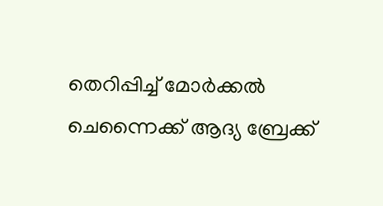തെറിപ്പിച്ച് മോര്‍ക്കല്‍ ചെന്നൈക്ക് ആദ്യ ബ്രേക്ക്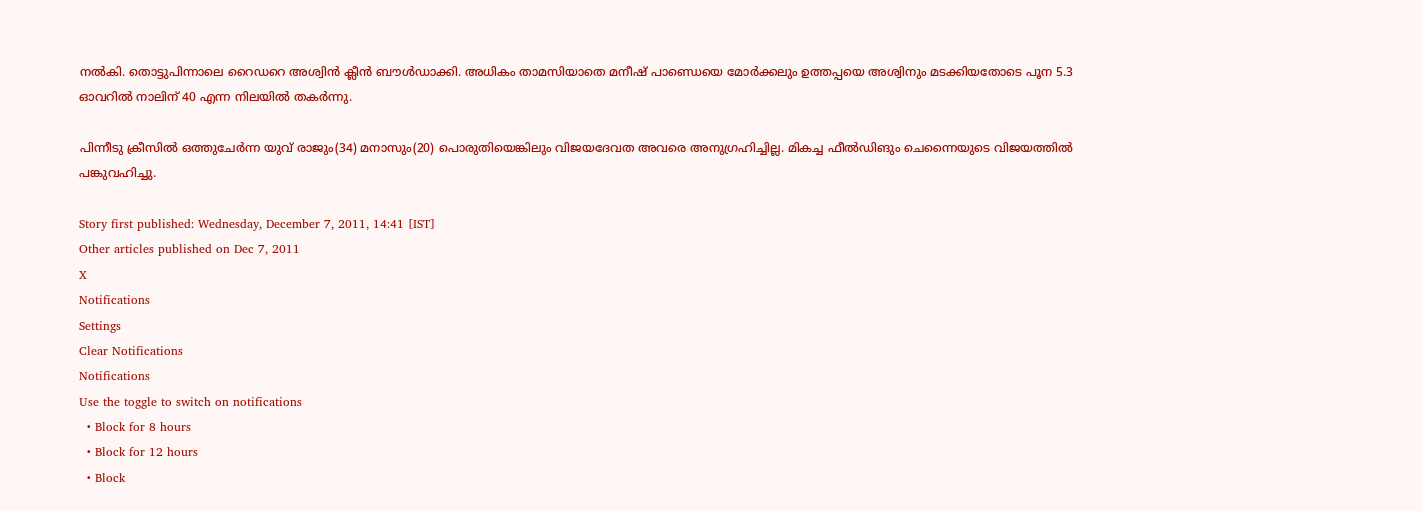നല്‍കി. തൊട്ടുപിന്നാലെ റൈഡറെ അശ്വിന്‍ ക്ലീന്‍ ബൗള്‍ഡാക്കി. അധികം താമസിയാതെ മനീഷ് പാണ്ഡെയെ മോര്‍ക്കലും ഉത്തപ്പയെ അശ്വിനും മടക്കിയതോടെ പൂന 5.3 ഓവറില്‍ നാലിന് 40 എന്ന നിലയില്‍ തകര്‍ന്നു.

പിന്നീടു ക്രീസില്‍ ഒത്തുചേര്‍ന്ന യുവ് രാജും(34) മനാസും(20) പൊരുതിയെങ്കിലും വിജയദേവത അവരെ അനുഗ്രഹിച്ചില്ല. മികച്ച ഫീല്‍ഡിങും ചെന്നൈയുടെ വിജയത്തില്‍ പങ്കുവഹിച്ചു.

Story first published: Wednesday, December 7, 2011, 14:41 [IST]
Other articles published on Dec 7, 2011
X
Notifications
Settings
Clear Notifications
Notifications
Use the toggle to switch on notifications
  • Block for 8 hours
  • Block for 12 hours
  • Block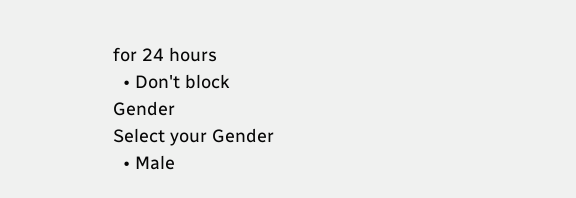for 24 hours
  • Don't block
Gender
Select your Gender
  • Male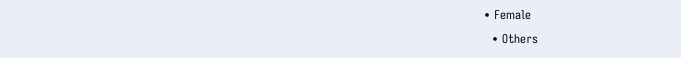• Female
  • Others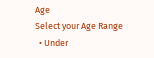Age
Select your Age Range
  • Under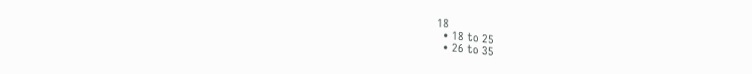18
  • 18 to 25
  • 26 to 35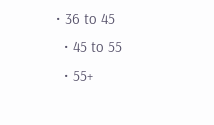• 36 to 45
  • 45 to 55
  • 55+